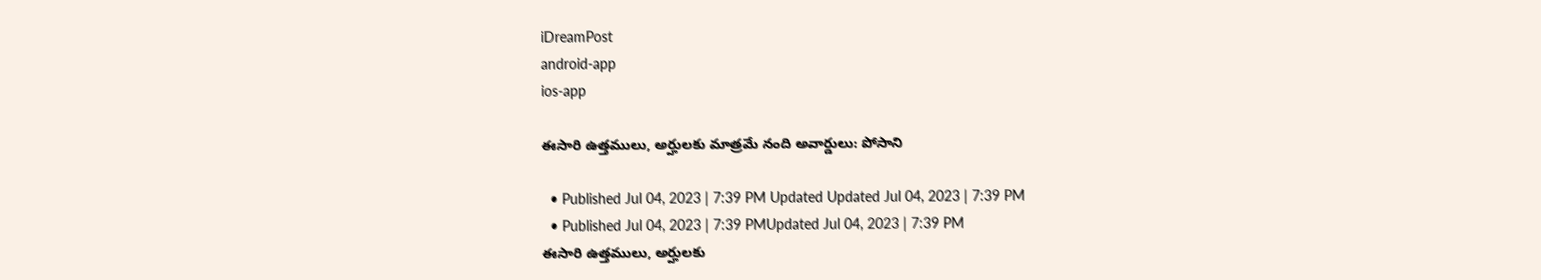iDreamPost
android-app
ios-app

ఈసారి ఉత్తములు, అర్హులకు మాత్రమే నంది అవార్డులు: పోసాని

  • Published Jul 04, 2023 | 7:39 PM Updated Updated Jul 04, 2023 | 7:39 PM
  • Published Jul 04, 2023 | 7:39 PMUpdated Jul 04, 2023 | 7:39 PM
ఈసారి ఉత్తములు, అర్హులకు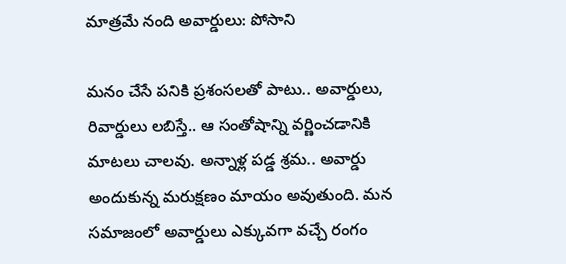మాత్రమే నంది అవార్డులు: పోసాని

మనం చేసే పనికి ప్రశంసలతో పాటు.. అవార్డులు, రివార్డులు లబిస్తే.. ఆ సంతోషాన్ని వర్ణించడానికి మాటలు చాలవు. అన్నాళ్ల పడ్డ శ్రమ.. అవార్డు అందుకున్న మరుక్షణం మాయం అవుతుంది. మన సమాజంలో అవార్డులు ఎక్కువగా వచ్చే రంగం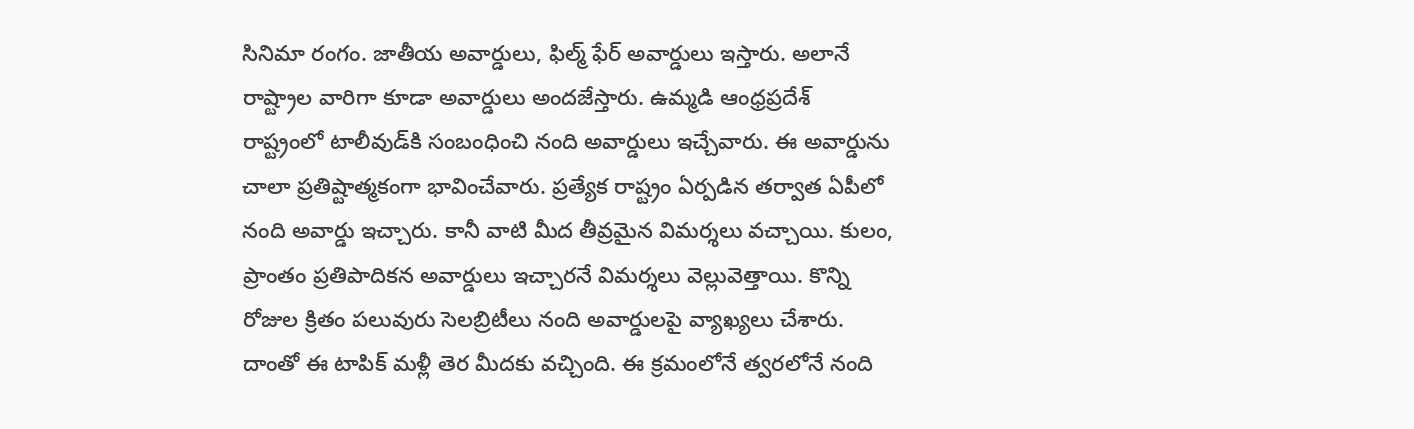సినిమా రంగం. జాతీయ అవార్డులు, ఫిల్మ్‌ ఫేర్‌ అవార్డులు ఇస్తారు. అలానే రాష్ట్రాల వారిగా కూడా అవార్డులు అందజేస్తారు. ఉమ్మడి ఆంధ్రప్రదేశ్‌ రాష్ట్రంలో టాలీవుడ్‌కి సంబంధించి నంది అవార్డులు ఇచ్చేవారు. ఈ అవార్డును చాలా ప్రతిష్టాత్మకంగా భావించేవారు. ప్రత్యేక రాష్ట్రం ఏర్పడిన తర్వాత ఏపీలో నంది అవార్డు ఇచ్చారు. కానీ వాటి మీద తీవ్రమైన విమర్శలు వచ్చాయి. కులం, ప్రాంతం ప్రతిపాదికన అవార్డులు ఇచ్చారనే విమర్శలు వెల్లువెత్తాయి. కొన్ని రోజుల క్రితం పలువురు సెలబ్రిటీలు నంది అవార్డులపై వ్యాఖ్యలు చేశారు. దాంతో ఈ టాపిక్‌ మళ్లీ తెర మీదకు వచ్చింది. ఈ క్రమంలోనే త్వరలోనే నంది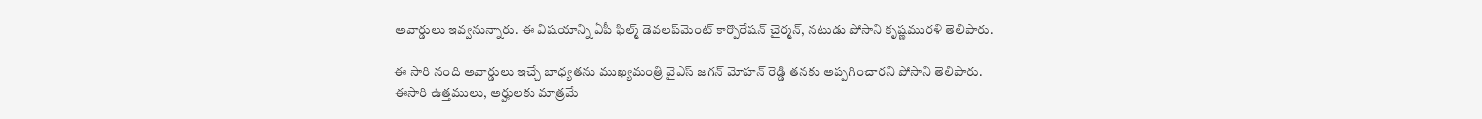అవార్డులు ఇవ్వనున్నారు. ఈ విషయాన్ని ఏపీ ఫిల్మ్‌ డెవలప్‌మెంట్‌ కార్పొరేషన్‌ చైర్మన్‌, నటుడు పోసాని కృష్ణమురళి తెలిపారు.

ఈ సారి నంది అవార్డులు ఇచ్చే బాధ్యతను ముఖ్యమంత్రి వైఎస్‌ జగన్‌ మోహన్‌ రెడ్డి తనకు అప్పగించారని పోసాని తెలిపారు. ఈసారి ఉత్తములు, అర్హులకు మాత్రమే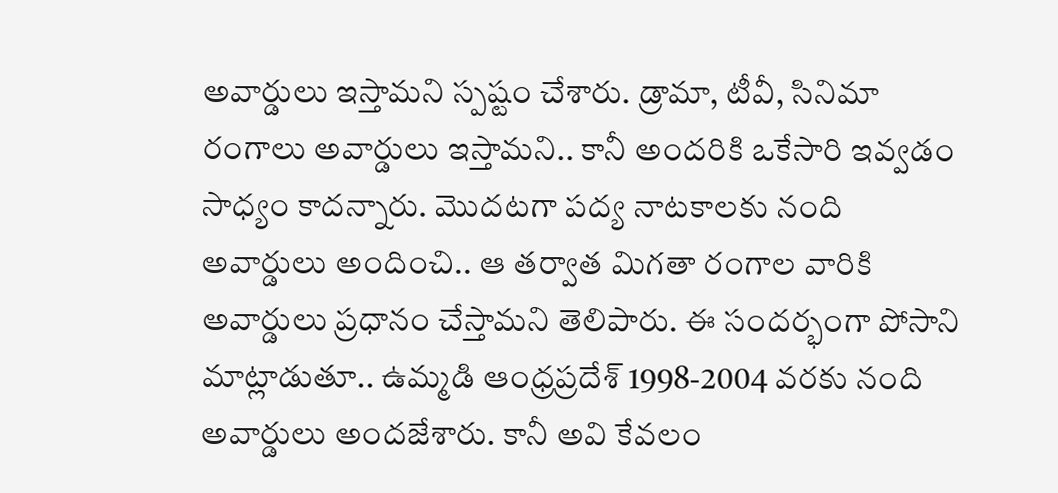అవార్డులు ఇస్తామని స్పష్టం చేశారు. డ్రామా, టీవీ, సినిమా రంగాలు అవార్డులు ఇస్తామని.. కానీ అందరికి ఒకేసారి ఇవ్వడం సాధ్యం కాదన్నారు. మొదటగా పద్య నాటకాలకు నంది అవార్డులు అందించి.. ఆ తర్వాత మిగతా రంగాల వారికి అవార్డులు ప్రధానం చేస్తామని తెలిపారు. ఈ సందర్భంగా పోసాని మాట్లాడుతూ.. ఉమ్మడి ఆంధ్రప్రదేశ్‌ 1998-2004 వరకు నంది అవార్డులు అందజేశారు. కానీ అవి కేవలం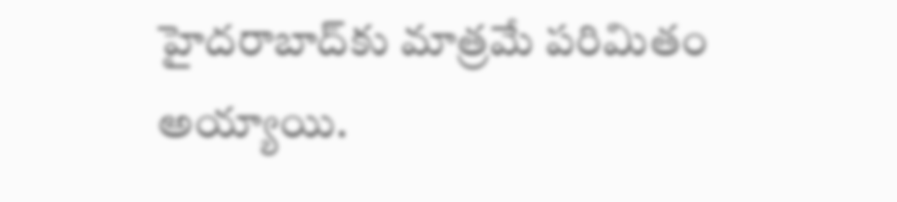హైదరాబాద్‌కు మాత్రమే పరిమితం అయ్యాయి.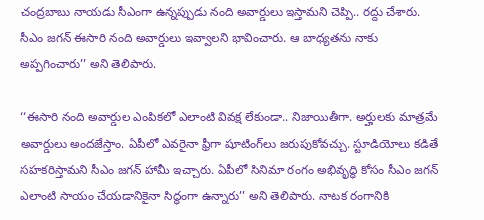చంద్రబాబు నాయడు సీఎంగా ఉన్నప్పుడు నంది అవార్డులు ఇస్తామని చెప్పి.. రద్దు చేశారు. సీఎం జగన్‌ ఈసారి నంది అవార్డులు ఇవ్వాలని భావించారు. ఆ బాధ్యతను నాకు అప్పగించారు’’ అని తెలిపారు.

‘‘ఈసారి నంది అవార్డుల ఎంపికలో ఎలాంటి వివక్ష లేకుండా.. నిజాయితీగా. అర్హులకు మాత్రమే అవార్డులు అందజేస్తాం. ఏపీలో ఎవరైనా ఫ్రీగా షూటింగ్‌లు జరుపుకోవచ్చు. స్టూడియోలు కడితే సహకరిస్తామని సీఎం జగన్‌ హామీ ఇచ్చారు. ఏపీలో సినిమా రంగం అభివృద్ధి కోసం సీఎం జగన్‌ ఎలాంటి సాయం చేయడానికైనా సిద్ధంగా ఉన్నారు’’ అని తెలిపారు. నాటక రంగానికి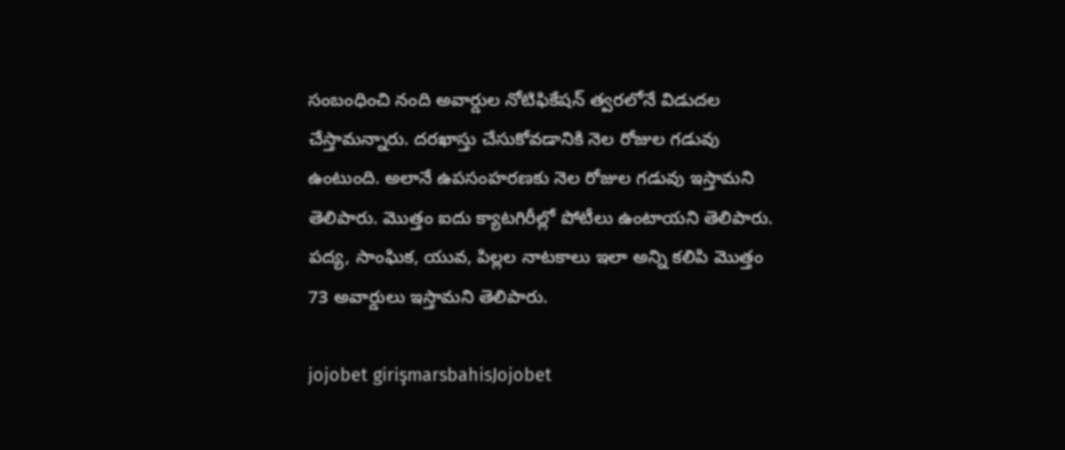సంబంధించి నంది అవార్డుల నోటిఫికేషన్‌ త్వరలోనే విడుదల చేస్తామన్నారు. దరఖాస్తు చేసుకోవడానికి నెల రోజుల గడువు ఉంటుంది. అలానే ఉపసంహరణకు నెల రోజుల గడువు ఇస్తామని తెలిపారు. మొత్తం ఐదు క్యాటగిరీల్లో పోటీలు ఉంటాయని తెలిపారు. పద్య, సాంఘిక, యువ, పిల్లల నాటకాలు ఇలా అన్ని కలిపి మొత్తం 73 అవార్డులు ఇస్తామని తెలిపారు.

jojobet girişmarsbahisJojobet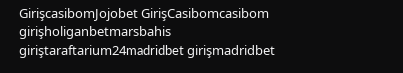GirişcasibomJojobet GirişCasibomcasibom girişholiganbetmarsbahis giriştaraftarium24madridbet girişmadridbet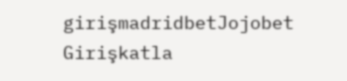girişmadridbetJojobet Girişkatla